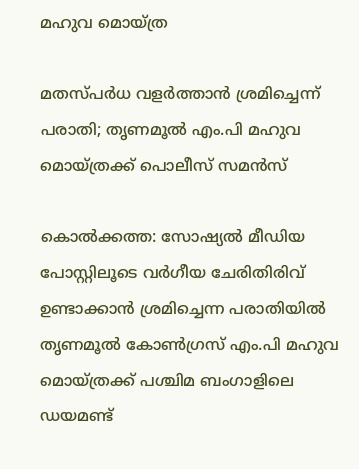മഹുവ മൊയ്‌ത്ര

മതസ്പർധ വളർത്താൻ ശ്രമിച്ചെന്ന് പരാതി; തൃണമൂൽ എം.പി മഹുവ മൊയ്‌ത്രക്ക് പൊലീസ് സമൻസ്

കൊൽക്കത്ത: സോഷ്യൽ മീഡിയ പോസ്റ്റിലൂടെ വർഗീയ ചേരിതിരിവ് ഉണ്ടാക്കാൻ ശ്രമിച്ചെന്ന പരാതിയിൽ തൃണമൂൽ കോൺഗ്രസ് എം.പി മഹുവ മൊയ്‌ത്രക്ക് പശ്ചിമ ബംഗാളിലെ ഡയമണ്ട്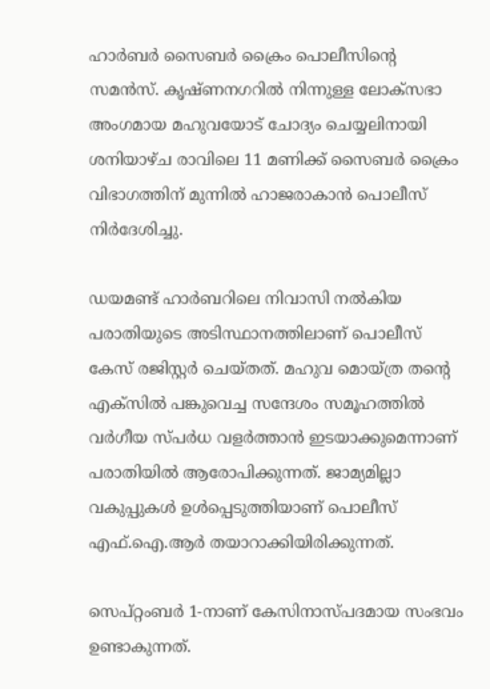ഹാർബർ സൈബർ ക്രൈം പൊലീസിന്റെ സമൻസ്. കൃഷ്ണനഗറിൽ നിന്നുള്ള ലോക്‌സഭാ അംഗമായ മഹുവയോട് ചോദ്യം ചെയ്യലിനായി ശനിയാഴ്ച രാവിലെ 11 മണിക്ക് സൈബർ ക്രൈം വിഭാഗത്തിന് മുന്നിൽ ഹാജരാകാൻ പൊലീസ് നിർദേശിച്ചു.

ഡയമണ്ട് ഹാർബറിലെ നിവാസി നൽകിയ പരാതിയുടെ അടിസ്ഥാനത്തിലാണ് പൊലീസ് കേസ് രജിസ്റ്റർ ചെയ്തത്. മഹുവ മൊയ്‌ത്ര തന്റെ എക്‌സിൽ പങ്കുവെച്ച സന്ദേശം സമൂഹത്തിൽ വർഗീയ സ്പർധ വളർത്താൻ ഇടയാക്കുമെന്നാണ് പരാതിയിൽ ആരോപിക്കുന്നത്. ജാമ്യമില്ലാ വകുപ്പുകൾ ഉൾപ്പെടുത്തിയാണ് പൊലീസ് എഫ്.ഐ.ആർ തയാറാക്കിയിരിക്കുന്നത്.

സെപ്റ്റംബർ 1-നാണ് കേസിനാസ്പദമായ സംഭവം ഉണ്ടാകുന്നത്.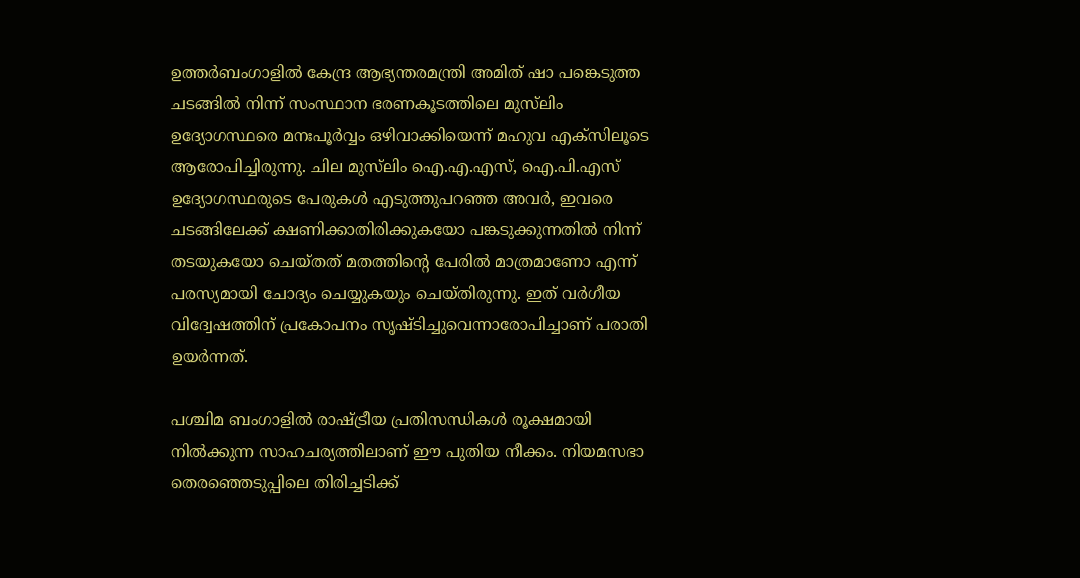ഉത്തർബംഗാളിൽ കേന്ദ്ര ആഭ്യന്തരമന്ത്രി അമിത് ഷാ പങ്കെടുത്ത ചടങ്ങിൽ നിന്ന് സംസ്ഥാന ഭരണകൂടത്തിലെ മുസ്‌ലിം ഉദ്യോഗസ്ഥരെ മനഃപൂർവ്വം ഒഴിവാക്കിയെന്ന് മഹുവ എക്‌സിലൂടെ ആരോപിച്ചിരുന്നു. ചില മുസ്‌ലിം ഐ.എ.എസ്, ഐ.പി.എസ് ഉദ്യോഗസ്ഥരുടെ പേരുകൾ എടുത്തുപറഞ്ഞ അവർ, ഇവരെ ചടങ്ങിലേക്ക് ക്ഷണിക്കാതിരിക്കുകയോ പങ്കടുക്കുന്നതിൽ നിന്ന് തടയുകയോ ചെയ്തത് മതത്തിന്റെ പേരിൽ മാത്രമാണോ എന്ന് പരസ്യമായി ചോദ്യം ചെയ്യുകയും ചെയ്തിരുന്നു. ഇത് വർഗീയ വിദ്വേഷത്തിന് പ്രകോപനം സൃഷ്ടിച്ചുവെന്നാരോപിച്ചാണ് പരാതി ഉയർന്നത്.

പശ്ചിമ ബംഗാളിൽ രാഷ്ട്രീയ പ്രതിസന്ധികൾ രൂക്ഷമായി നിൽക്കുന്ന സാഹചര്യത്തിലാണ് ഈ പുതിയ നീക്കം. നിയമസഭാ തെരഞ്ഞെടുപ്പിലെ തിരിച്ചടിക്ക്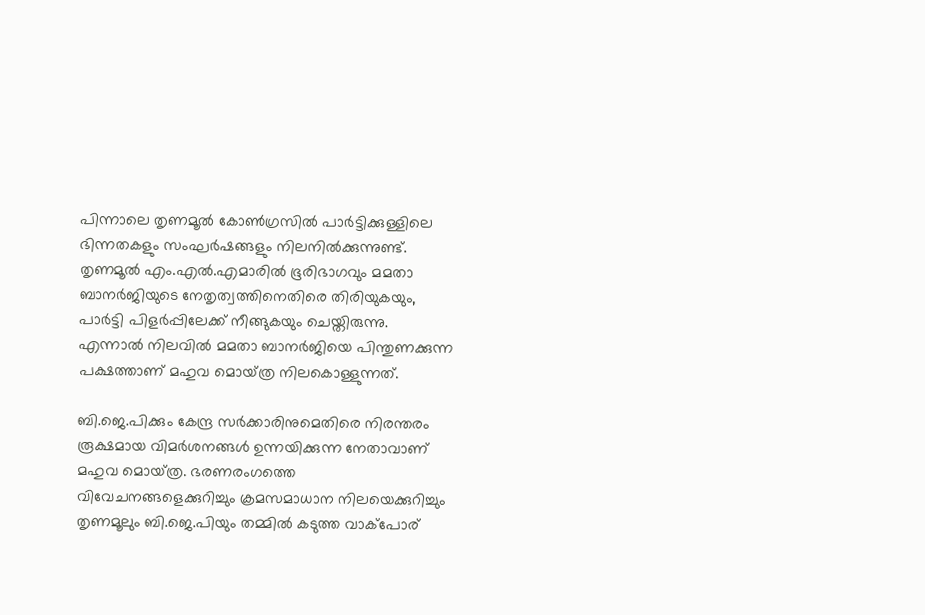പിന്നാലെ തൃണമൂൽ കോൺഗ്രസിൽ പാർട്ടിക്കുള്ളിലെ ഭിന്നതകളും സംഘർഷങ്ങളും നിലനിൽക്കുന്നുണ്ട്. തൃണമൂൽ എം.എൽ.എമാരിൽ ഭൂരിഭാഗവും മമതാ ബാനർജിയുടെ നേതൃത്വത്തിനെതിരെ തിരിയുകയും, പാർട്ടി പിളർപ്പിലേക്ക് നീങ്ങുകയും ചെയ്തിരുന്നു. എന്നാൽ നിലവിൽ മമതാ ബാനർജിയെ പിന്തുണക്കുന്ന പക്ഷത്താണ് മഹുവ മൊയ്‌ത്ര നിലകൊള്ളുന്നത്.

ബി.ജെ.പിക്കും കേന്ദ്ര സർക്കാരിനുമെതിരെ നിരന്തരം രൂക്ഷമായ വിമർശനങ്ങൾ ഉന്നയിക്കുന്ന നേതാവാണ് മഹുവ മൊയ്‌ത്ര. ഭരണരംഗത്തെ വിവേചനങ്ങളെക്കുറിച്ചും ക്രമസമാധാന നിലയെക്കുറിച്ചും തൃണമൂലും ബി.ജെ.പിയും തമ്മിൽ കടുത്ത വാക്‌പോര്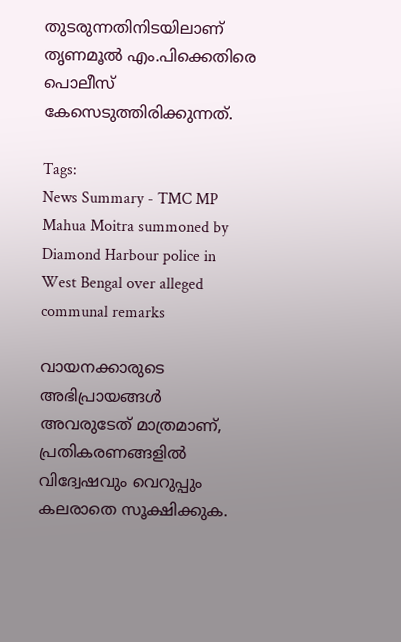തുടരുന്നതിനിടയിലാണ് തൃണമൂൽ എം.പിക്കെതിരെ പൊലീസ് കേസെടുത്തിരിക്കുന്നത്.

Tags:
News Summary - TMC MP Mahua Moitra summoned by Diamond Harbour police in West Bengal over alleged communal remarks

വായനക്കാരുടെ അഭിപ്രായങ്ങള്‍ അവരുടേത് മാത്രമാണ്, പ്രതികരണങ്ങളിൽ വിദ്വേഷവും വെറുപ്പും കലരാതെ സൂക്ഷിക്കുക.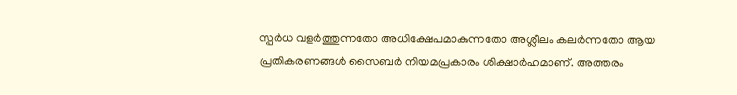സ്പർധ വളർത്തുന്നതോ അധിക്ഷേപമാകുന്നതോ അശ്ലീലം കലർന്നതോ ആയ പ്രതികരണങ്ങൾ സൈബർ നിയമപ്രകാരം ശിക്ഷാർഹമാണ്. അത്തരം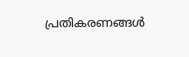പ്രതികരണങ്ങൾ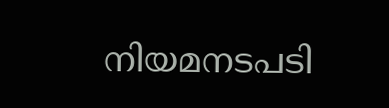നിയമനടപടി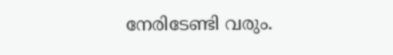നേരിടേണ്ടി വരും.